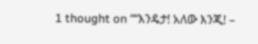1 thought on ““እንዴታ! አለው እንጂ! –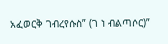አፈወርቅ ገብረየሱስ” (ገ ነ ብልጣሶር)”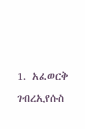1. አፈወርቅ ገብረኢየሱስ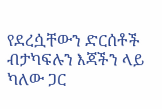የደረሷቸውን ድርሰቶች ብታካፍሉን እጃችን ላይ ካለው ጋር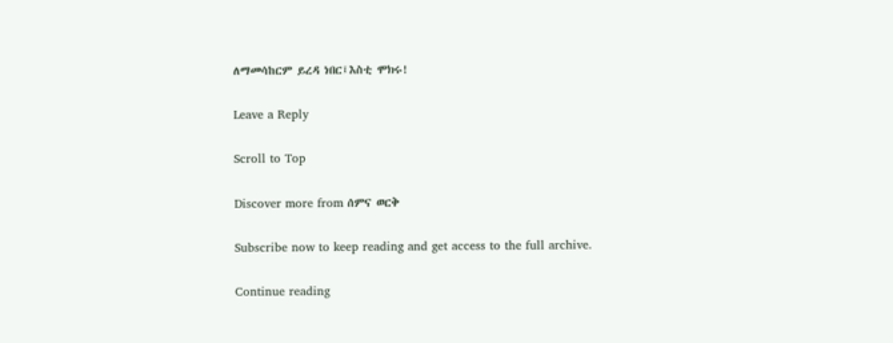ለማመሳከርም ይረዳ ነበር፤እስቲ ሞክሩ!

Leave a Reply

Scroll to Top

Discover more from ሰምና ወርቅ

Subscribe now to keep reading and get access to the full archive.

Continue reading